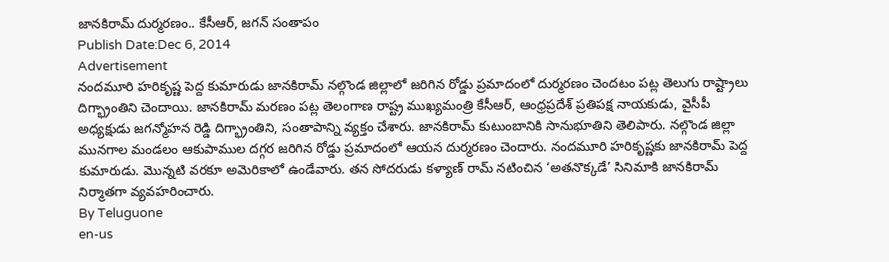జానకిరామ్ దుర్మరణం.. కేసీఆర్, జగన్ సంతాపం
Publish Date:Dec 6, 2014
Advertisement
నందమూరి హరికృష్ణ పెద్ద కుమారుడు జానకిరామ్ నల్గొండ జిల్లాలో జరిగిన రోడ్డు ప్రమాదంలో దుర్మరణం చెందటం పట్ల తెలుగు రాష్ట్రాలు దిగ్భ్రాంతిని చెందాయి. జానకిరామ్ మరణం పట్ల తెలంగాణ రాష్ట్ర ముఖ్యమంత్రి కేసీఆర్, ఆంధ్రప్రదేశ్ ప్రతిపక్ష నాయకుడు, వైసీపీ అధ్యక్షుడు జగన్మోహన రెడ్డి దిగ్భ్రాంతిని, సంతాపాన్ని వ్యక్తం చేశారు. జానకిరామ్ కుటుంబానికి సానుభూతిని తెలిపారు. నల్గొండ జిల్లా మునగాల మండలం ఆకుపాముల దగ్గర జరిగిన రోడ్డు ప్రమాదంలో ఆయన దుర్మరణం చెందారు. నందమూరి హరికృష్ణకు జానకిరామ్ పెద్ద కుమారుడు. మొన్నటి వరకూ అమెరికాలో ఉండేవారు. తన సోదరుడు కళ్యాణ్ రామ్ నటించిన ‘అతనొక్కడే’ సినిమాకి జానకిరామ్ నిర్మాతగా వ్యవహరించారు.
By Teluguone
en-us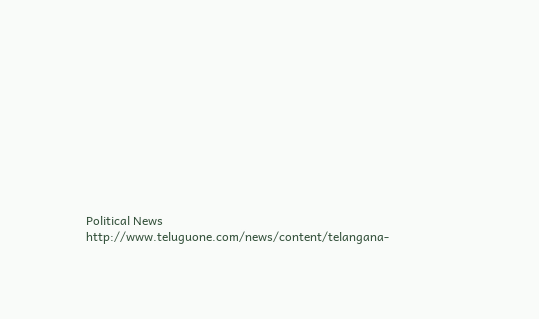Political News
http://www.teluguone.com/news/content/telangana-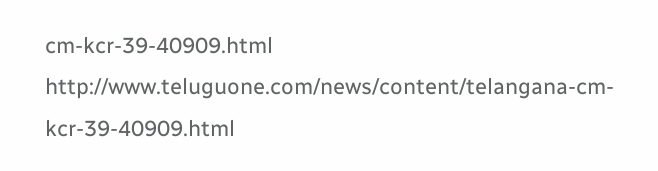cm-kcr-39-40909.html
http://www.teluguone.com/news/content/telangana-cm-kcr-39-40909.html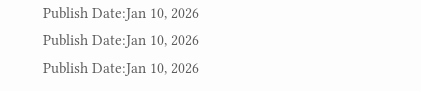Publish Date:Jan 10, 2026
Publish Date:Jan 10, 2026
Publish Date:Jan 10, 2026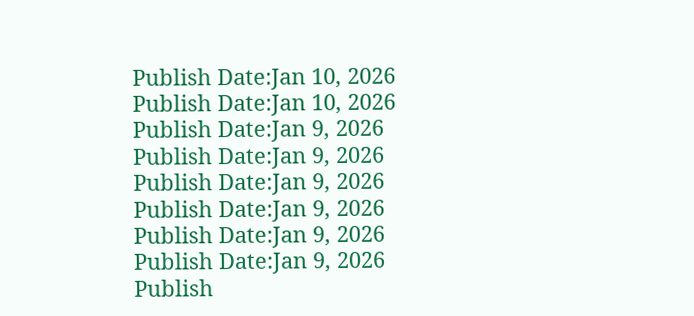Publish Date:Jan 10, 2026
Publish Date:Jan 10, 2026
Publish Date:Jan 9, 2026
Publish Date:Jan 9, 2026
Publish Date:Jan 9, 2026
Publish Date:Jan 9, 2026
Publish Date:Jan 9, 2026
Publish Date:Jan 9, 2026
Publish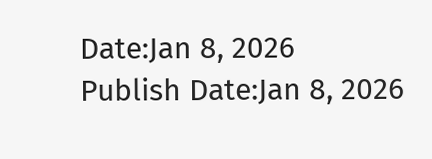Date:Jan 8, 2026
Publish Date:Jan 8, 2026